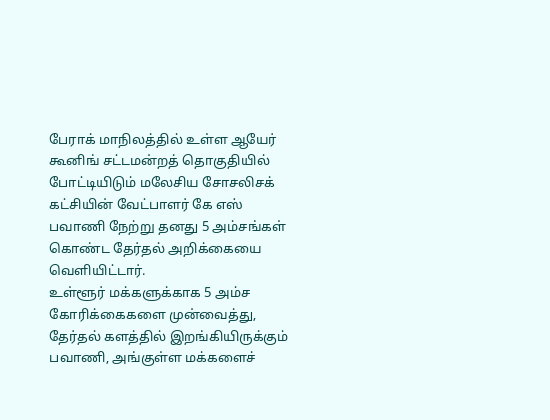பேராக் மாநிலத்தில் உள்ள ஆயேர் கூனிங் சட்டமன்றத் தொகுதியில் போட்டியிடும் மலேசிய சோசலிசக் கட்சியின் வேட்பாளர் கே எஸ் பவாணி நேற்று தனது 5 அம்சங்கள் கொண்ட தேர்தல் அறிக்கையை வெளியிட்டார்.
உள்ளூர் மக்களுக்காக 5 அம்ச கோரிக்கைகளை முன்வைத்து, தேர்தல் களத்தில் இறங்கியிருக்கும் பவாணி, அங்குள்ள மக்களைச்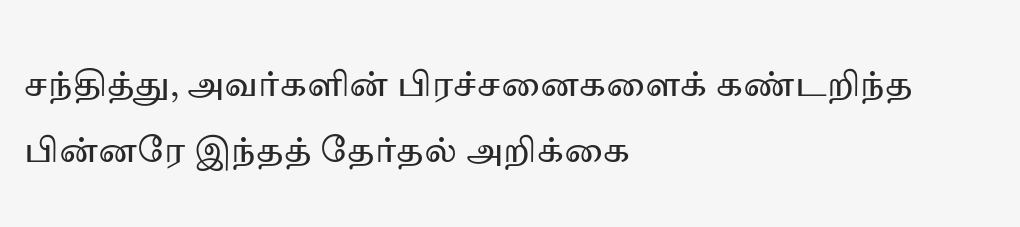சந்தித்து, அவர்களின் பிரச்சனைகளைக் கண்டறிந்த பின்னரே இந்தத் தேர்தல் அறிக்கை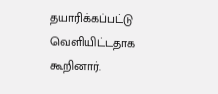தயாரிக்கப்பட்டு வெளியிட்டதாக கூறினார்.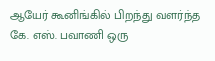ஆயேர் கூனிங்கில் பிறந்து வளர்ந்த கே. எஸ். பவாணி ஒரு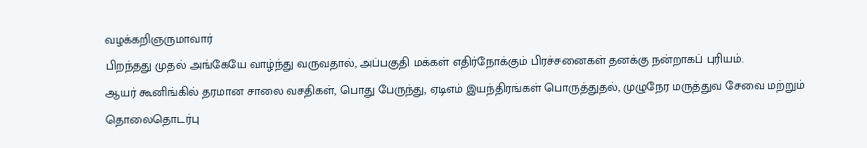வழக்கறிஞருமாவார்
பிறந்தது முதல் அங்கேயே வாழ்ந்து வருவதால், அப்பகுதி மக்கள் எதிர்நோக்கும் பிரச்சனைகள் தனக்கு நன்றாகப் புரியம்.
ஆயர் கூனிங்கில் தரமான சாலை வசதிகள், பொது பேருந்து, ஏடிஎம் இயந்திரங்கள் பொருத்துதல், முழுநேர மருத்துவ சேவை மற்றும் தொலைதொடர்பு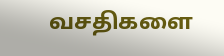வசதிகளை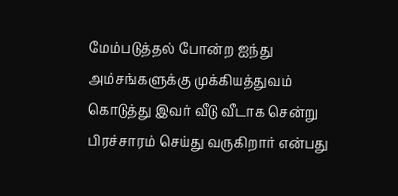மேம்படுத்தல் போன்ற ஐந்து அம்சங்களுக்கு முக்கியத்துவம் கொடுத்து இவர் வீடு வீடாக சென்று பிரச்சாரம் செய்து வருகிறார் என்பது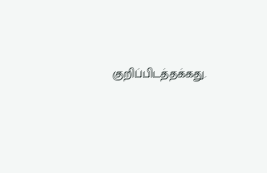குறிப்பிடத்தக்கது.